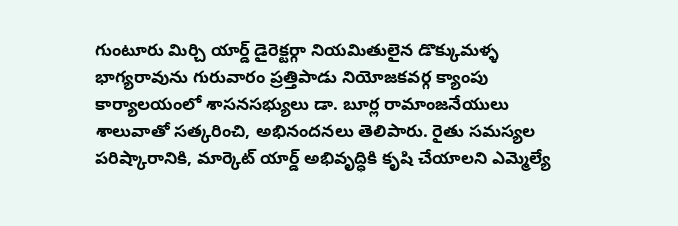గుంటూరు మిర్చి యార్డ్ డైరెక్టర్గా నియమితులైన డొక్కుమళ్ళ భాగ్యరావును గురువారం ప్రత్తిపాడు నియోజకవర్గ క్యాంపు కార్యాలయంలో శాసనసభ్యులు డా. బూర్ల రామాంజనేయులు శాలువాతో సత్కరించి, అభినందనలు తెలిపారు. రైతు సమస్యల పరిష్కారానికి, మార్కెట్ యార్డ్ అభివృద్ధికి కృషి చేయాలని ఎమ్మెల్యే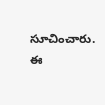సూచించారు. ఈ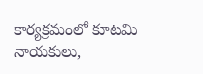కార్యక్రమంలో కూటమి నాయకులు,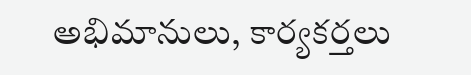అభిమానులు, కార్యకర్తలు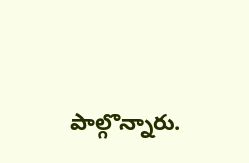పాల్గొన్నారు.